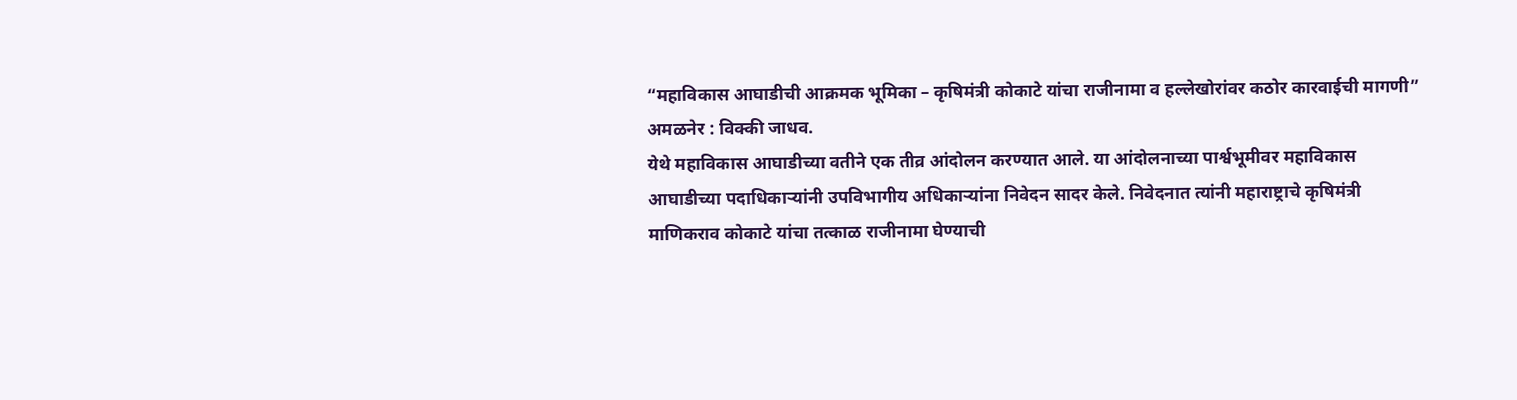“महाविकास आघाडीची आक्रमक भूमिका – कृषिमंत्री कोकाटे यांचा राजीनामा व हल्लेखोरांवर कठोर कारवाईची मागणी”
अमळनेर : विक्की जाधव.
येथे महाविकास आघाडीच्या वतीने एक तीव्र आंदोलन करण्यात आले. या आंदोलनाच्या पार्श्वभूमीवर महाविकास आघाडीच्या पदाधिकाऱ्यांनी उपविभागीय अधिकाऱ्यांना निवेदन सादर केले. निवेदनात त्यांनी महाराष्ट्राचे कृषिमंत्री माणिकराव कोकाटे यांचा तत्काळ राजीनामा घेण्याची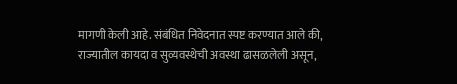मागणी केली आहे. संबंधित निवेदनात स्पष्ट करण्यात आले की, राज्यातील कायदा व सुव्यवस्थेची अवस्था ढासळलेली असून,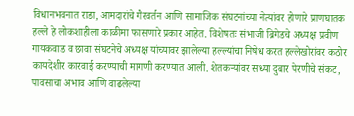विधानभवनात राडा, आमदारांचे गैरवर्तन आणि सामाजिक संघटनांच्या नेत्यांवर होणारे प्राणघातक हल्ले हे लोकशाहीला काळीमा फासणारे प्रकार आहेत. विशेषतः संभाजी ब्रिगेडचे अध्यक्ष प्रवीण गायकवाड व छावा संघटनेचे अध्यक्ष यांच्यावर झालेल्या हल्ल्यांचा निषेध करत हल्लेखोरांवर कठोर कायदेशीर कारवाई करण्याची मागणी करण्यात आली. शेतकऱ्यांवर सध्या दुबार पेरणीचे संकट, पावसाचा अभाव आणि वाढलेल्या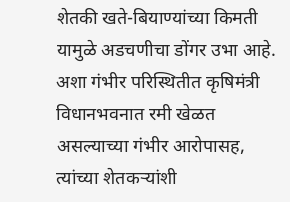शेतकी खते-बियाण्यांच्या किमती यामुळे अडचणीचा डोंगर उभा आहे. अशा गंभीर परिस्थितीत कृषिमंत्री विधानभवनात रमी खेळत असल्याच्या गंभीर आरोपासह, त्यांच्या शेतकऱ्यांशी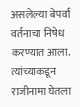असलेल्या बेपर्वा वर्तनाचा निषेध करण्यात आला. त्यांच्याकडून राजीनामा घेतला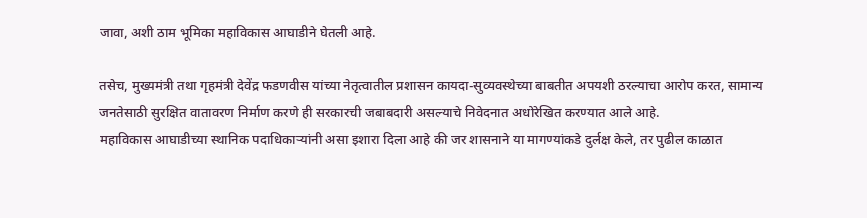जावा, अशी ठाम भूमिका महाविकास आघाडीने घेतली आहे.

तसेच, मुख्यमंत्री तथा गृहमंत्री देवेंद्र फडणवीस यांच्या नेतृत्वातील प्रशासन कायदा-सुव्यवस्थेच्या बाबतीत अपयशी ठरल्याचा आरोप करत, सामान्य जनतेसाठी सुरक्षित वातावरण निर्माण करणे ही सरकारची जबाबदारी असल्याचे निवेदनात अधोरेखित करण्यात आले आहे.
महाविकास आघाडीच्या स्थानिक पदाधिकाऱ्यांनी असा इशारा दिला आहे की जर शासनाने या मागण्यांकडे दुर्लक्ष केले, तर पुढील काळात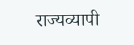राज्यव्यापी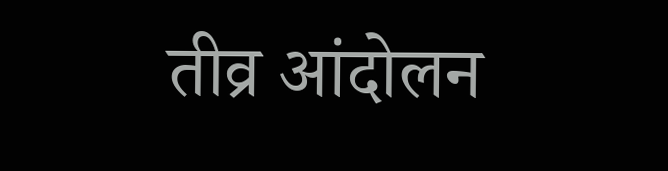तीव्र आंदोलन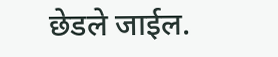छेडले जाईल.